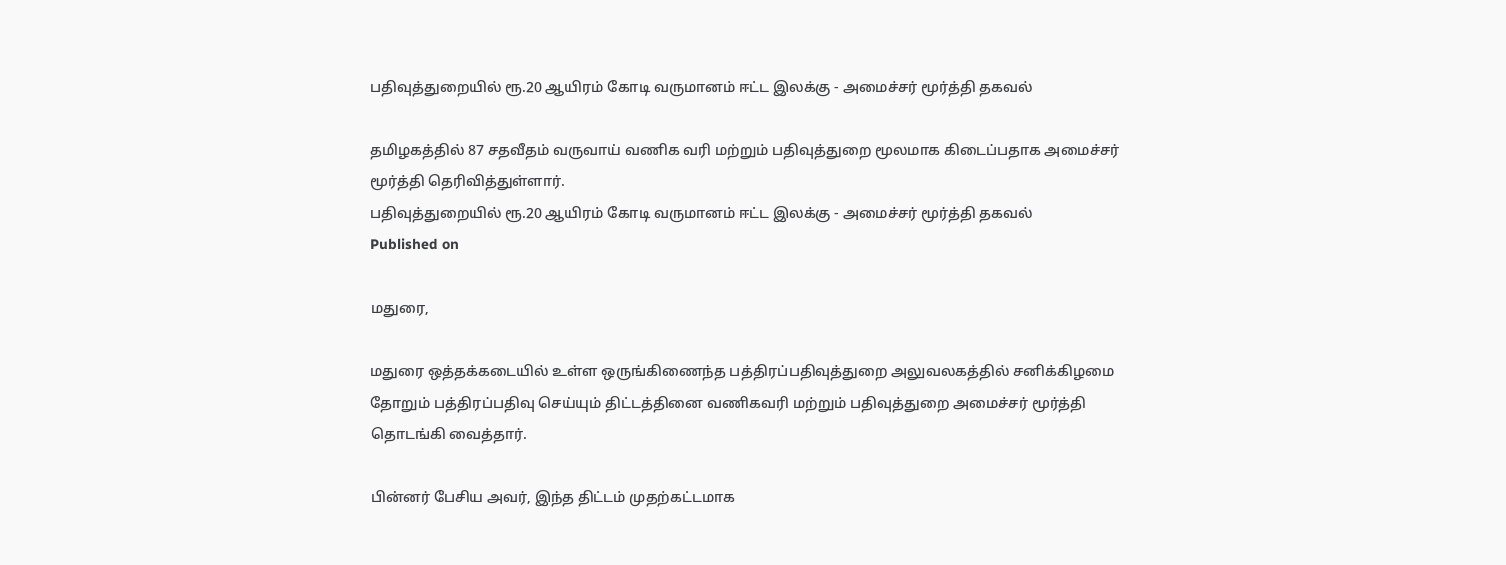பதிவுத்துறையில் ரூ.20 ஆயிரம் கோடி வருமானம் ஈட்ட இலக்கு - அமைச்சர் மூர்த்தி தகவல்

தமிழகத்தில் 87 சதவீதம் வருவாய் வணிக வரி மற்றும் பதிவுத்துறை மூலமாக கிடைப்பதாக அமைச்சர் மூர்த்தி தெரிவித்துள்ளார்.
பதிவுத்துறையில் ரூ.20 ஆயிரம் கோடி வருமானம் ஈட்ட இலக்கு - அமைச்சர் மூர்த்தி தகவல்
Published on

மதுரை,

மதுரை ஒத்தக்கடையில் உள்ள ஒருங்கிணைந்த பத்திரப்பதிவுத்துறை அலுவலகத்தில் சனிக்கிழமை தோறும் பத்திரப்பதிவு செய்யும் திட்டத்தினை வணிகவரி மற்றும் பதிவுத்துறை அமைச்சர் மூர்த்தி தொடங்கி வைத்தார்.

பின்னர் பேசிய அவர், இந்த திட்டம் முதற்கட்டமாக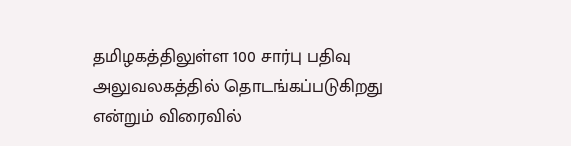தமிழகத்திலுள்ள 100 சார்பு பதிவு அலுவலகத்தில் தொடங்கப்படுகிறது என்றும் விரைவில்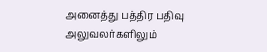அனைத்து பத்திர பதிவு அலுவலர்களிலும்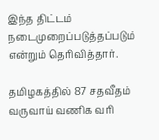இந்த திட்டம் நடைமுறைப்படுத்தப்படும் என்றும் தெரிவித்தார்.

தமிழகத்தில் 87 சதவீதம் வருவாய் வணிக வரி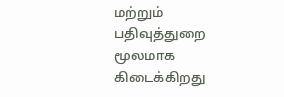மற்றும் பதிவுத்துறை மூலமாக கிடைக்கிறது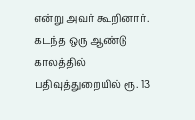என்று அவர் கூறினார். கடந்த ஒரு ஆண்டு காலத்தில் பதிவுத்துறையில் ரூ. 13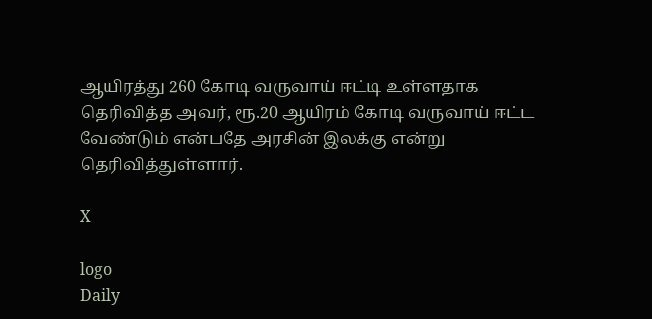ஆயிரத்து 260 கோடி வருவாய் ஈட்டி உள்ளதாக தெரிவித்த அவர், ரூ.20 ஆயிரம் கோடி வருவாய் ஈட்ட வேண்டும் என்பதே அரசின் இலக்கு என்று தெரிவித்துள்ளார்.

X

logo
Daily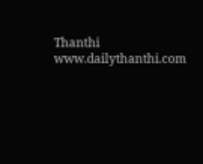Thanthi
www.dailythanthi.com